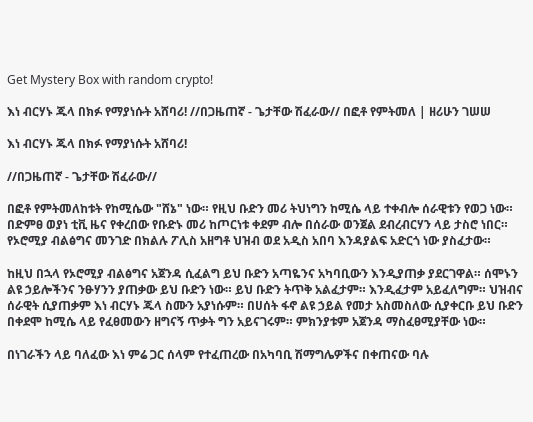Get Mystery Box with random crypto!

እነ ብርሃኑ ጁላ በክፉ የማያነሱት አሸባሪ! //በጋዜጠኛ - ጌታቸው ሽፈራው// በፎቶ የምትመለ | ዘሪሁን ገሠሠ

እነ ብርሃኑ ጁላ በክፉ የማያነሱት አሸባሪ!

//በጋዜጠኛ - ጌታቸው ሽፈራው//

በፎቶ የምትመለከቱት የከሚሴው "ሸኔ" ነው። የዚህ ቡድን መሪ ትህነግን ከሚሴ ላይ ተቀብሎ ሰራዊቱን የወጋ ነው። በድምፀ ወያነ ቲቪ ዜና የቀረበው የቡድኑ መሪ ከጦርነቱ ቀደም ብሎ በሰራው ወንጀል ደብረብርሃን ላይ ታስሮ ነበር። የኦሮሚያ ብልፅግና መንገድ በክልሉ ፖሊስ አዘግቶ ህዝብ ወደ አዲስ አበባ እንዳያልፍ አድርጎ ነው ያስፈታው።

ከዚህ በኋላ የኦሮሚያ ብልፅግና አጀንዳ ሲፈልግ ይህ ቡድን አጣዬንና አካባቢውን እንዲያጠቃ ያደርገዋል። ሰሞኑን ልዩ ኃይሎችንና ንፁሃንን ያጠቃው ይህ ቡድን ነው። ይህ ቡድን ትጥቅ አልፈታም። እንዲፈታም አይፈለግም። ህዝብና ሰራዊት ሲያጠቃም እነ ብርሃኑ ጁላ ስሙን አያነሱም። በሀሰት ፋኖ ልዩ ኃይል የመታ አስመስለው ሲያቀርቡ ይህ ቡድን በቀደሞ ከሚሴ ላይ የፈፀመውን ዘግናኝ ጥቃት ግን አይናገሩም። ምክንያቱም አጀንዳ ማስፈፀሚያቸው ነው።

በነገራችን ላይ ባለፈው እነ ምሬ ጋር ሰላም የተፈጠረው በአካባቢ ሽማግሌዎችና በቀጠናው ባሉ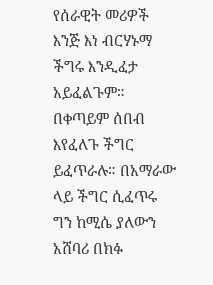የሰራዊት መሪዎች እንጅ እነ ብርሃኑማ ችግሩ እንዲፈታ አይፈልጉም። በቀጣይም ሰበብ እየፈለጉ ችግር ይፈጥራሉ። በአማራው ላይ ችግር ሲፈጥሩ ግን ከሚሴ ያለውን አሸባሪ በክፉ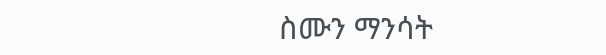ስሙን ማንሳት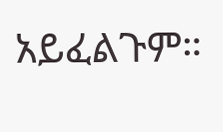አይፈልጉም።